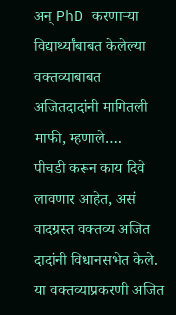अन् PhD करणाऱ्या विद्यार्थ्यांबाबत केलेल्या वक्तव्याबाबत अजितदादांनी मागितली माफी, म्हणाले….
पीचडी करून काय दिवे लावणार आहेत, असं वादग्रस्त वक्तव्य अजित दादांनी विधानसभेत केले. या वक्तव्याप्रकरणी अजित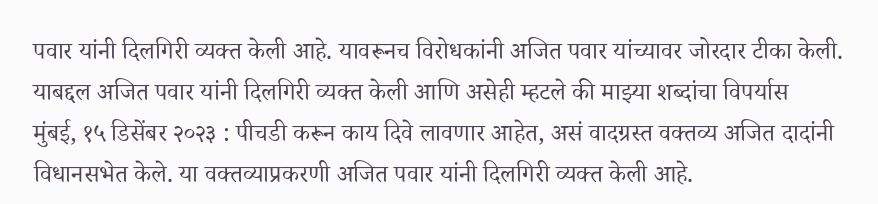पवार यांनी दिलगिरी व्यक्त केली आहे. यावरूनच विरोधकांनी अजित पवार यांच्यावर जोरदार टीका केली. याबद्दल अजित पवार यांनी दिलगिरी व्यक्त केली आणि असेही म्हटले की माझ्या शब्दांचा विपर्यास
मुंबई, १५ डिसेंबर २०२३ : पीचडी करून काय दिवे लावणार आहेत, असं वादग्रस्त वक्तव्य अजित दादांनी विधानसभेत केले. या वक्तव्याप्रकरणी अजित पवार यांनी दिलगिरी व्यक्त केली आहे.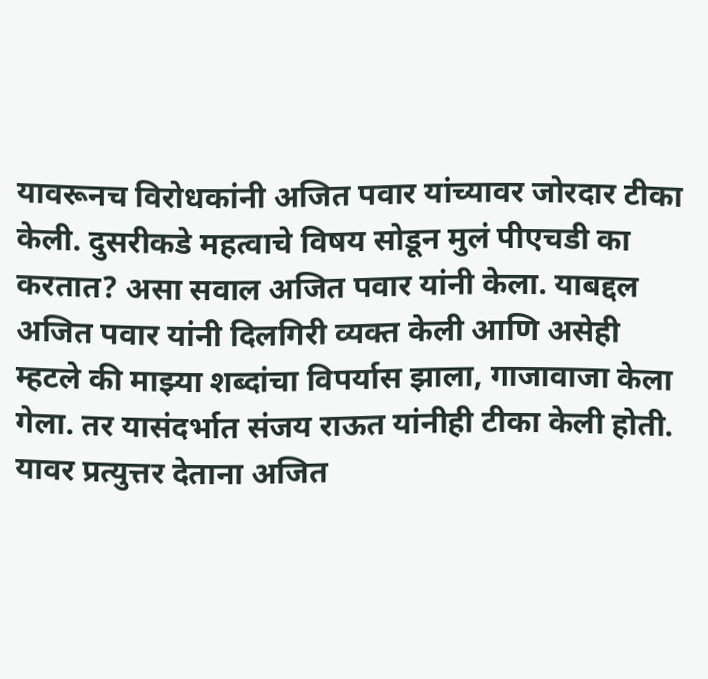यावरूनच विरोधकांनी अजित पवार यांच्यावर जोरदार टीका केली. दुसरीकडे महत्वाचे विषय सोडून मुलं पीएचडी का करतात? असा सवाल अजित पवार यांनी केला. याबद्दल अजित पवार यांनी दिलगिरी व्यक्त केली आणि असेही म्हटले की माझ्या शब्दांचा विपर्यास झाला, गाजावाजा केला गेला. तर यासंदर्भात संजय राऊत यांनीही टीका केली होती. यावर प्रत्युत्तर देताना अजित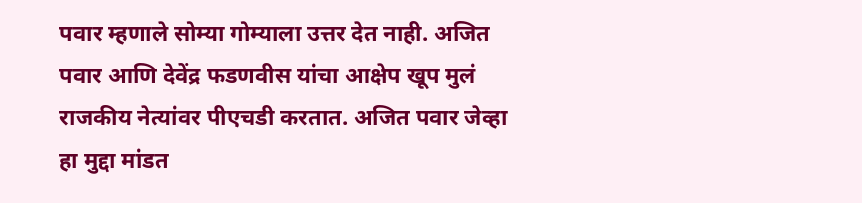पवार म्हणाले सोम्या गोम्याला उत्तर देत नाही. अजित पवार आणि देवेंद्र फडणवीस यांचा आक्षेप खूप मुलं राजकीय नेत्यांवर पीएचडी करतात. अजित पवार जेव्हा हा मुद्दा मांडत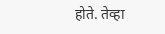होते. तेव्हा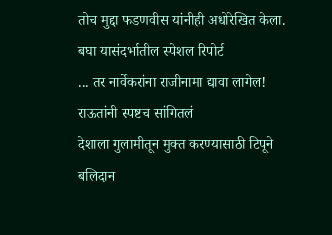तोच मुद्दा फडणवीस यांनीही अधोरेखित केला. बघा यासंदर्भातील स्पेशल रिपोर्ट
... तर नार्वेकरांना राजीनामा द्यावा लागेल! राऊतांनी स्पष्टच सांगितलं
देशाला गुलामीतून मुक्त करण्यासाठी टिपूने बलिदान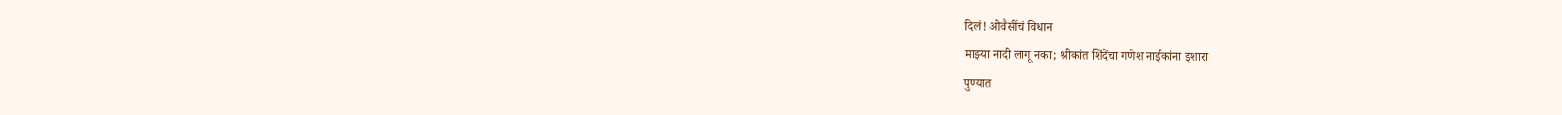दिलं! ओवैसींचं विधान
माझ्या नादी लागू नका; श्रीकांत शिंदेंचा गणेश नाईकांना इशारा
पुण्यात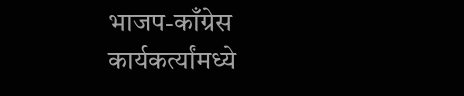भाजप-काँग्रेस कार्यकर्त्यांमध्ये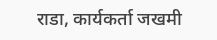राडा, कार्यकर्ता जखमी